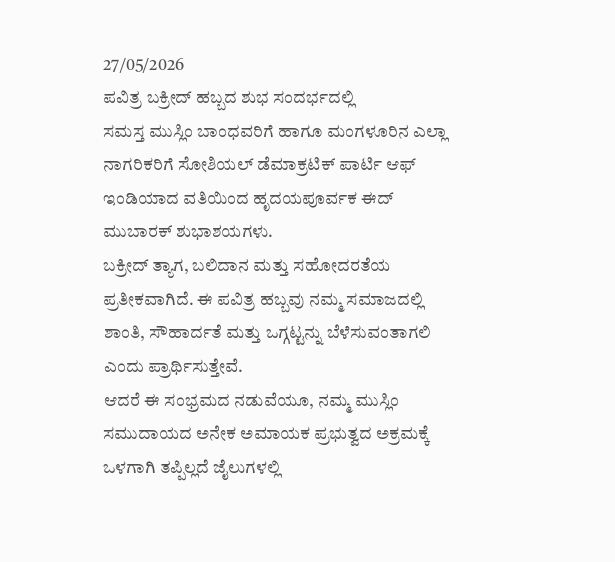27/05/2026
ಪವಿತ್ರ ಬಕ್ರೀದ್ ಹಬ್ಬದ ಶುಭ ಸಂದರ್ಭದಲ್ಲಿ
ಸಮಸ್ತ ಮುಸ್ಲಿಂ ಬಾಂಧವರಿಗೆ ಹಾಗೂ ಮಂಗಳೂರಿನ ಎಲ್ಲಾ ನಾಗರಿಕರಿಗೆ ಸೋಶಿಯಲ್ ಡೆಮಾಕ್ರಟಿಕ್ ಪಾರ್ಟಿ ಆಫ್ ಇಂಡಿಯಾದ ವತಿಯಿಂದ ಹೃದಯಪೂರ್ವಕ ಈದ್ ಮುಬಾರಕ್ ಶುಭಾಶಯಗಳು.
ಬಕ್ರೀದ್ ತ್ಯಾಗ, ಬಲಿದಾನ ಮತ್ತು ಸಹೋದರತೆಯ ಪ್ರತೀಕವಾಗಿದೆ. ಈ ಪವಿತ್ರ ಹಬ್ಬವು ನಮ್ಮ ಸಮಾಜದಲ್ಲಿ ಶಾಂತಿ, ಸೌಹಾರ್ದತೆ ಮತ್ತು ಒಗ್ಗಟ್ಟನ್ನು ಬೆಳೆಸುವಂತಾಗಲಿ ಎಂದು ಪ್ರಾರ್ಥಿಸುತ್ತೇವೆ.
ಆದರೆ ಈ ಸಂಭ್ರಮದ ನಡುವೆಯೂ, ನಮ್ಮ ಮುಸ್ಲಿಂ ಸಮುದಾಯದ ಅನೇಕ ಅಮಾಯಕ ಪ್ರಭುತ್ವದ ಅಕ್ರಮಕ್ಕೆ ಒಳಗಾಗಿ ತಪ್ಪಿಲ್ಲದೆ ಜೈಲುಗಳಲ್ಲಿ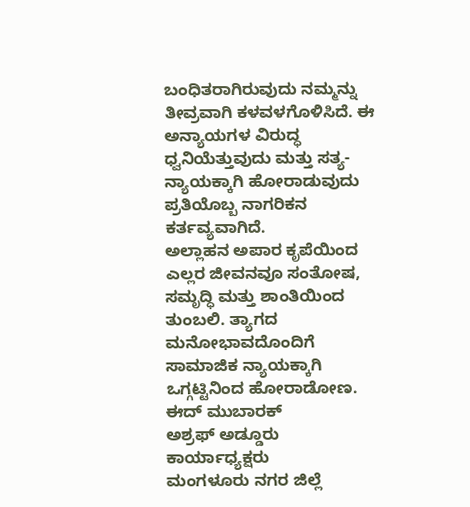ಬಂಧಿತರಾಗಿರುವುದು ನಮ್ಮನ್ನು ತೀವ್ರವಾಗಿ ಕಳವಳಗೊಳಿಸಿದೆ. ಈ ಅನ್ಯಾಯಗಳ ವಿರುದ್ಧ ಧ್ವನಿಯೆತ್ತುವುದು ಮತ್ತು ಸತ್ಯ-ನ್ಯಾಯಕ್ಕಾಗಿ ಹೋರಾಡುವುದು ಪ್ರತಿಯೊಬ್ಬ ನಾಗರಿಕನ ಕರ್ತವ್ಯವಾಗಿದೆ.
ಅಲ್ಲಾಹನ ಅಪಾರ ಕೃಪೆಯಿಂದ ಎಲ್ಲರ ಜೀವನವೂ ಸಂತೋಷ, ಸಮೃದ್ಧಿ ಮತ್ತು ಶಾಂತಿಯಿಂದ ತುಂಬಲಿ. ತ್ಯಾಗದ ಮನೋಭಾವದೊಂದಿಗೆ ಸಾಮಾಜಿಕ ನ್ಯಾಯಕ್ಕಾಗಿ ಒಗ್ಗಟ್ಟಿನಿಂದ ಹೋರಾಡೋಣ.
ಈದ್ ಮುಬಾರಕ್
ಅಶ್ರಫ್ ಅಡ್ಡೂರು
ಕಾರ್ಯಾಧ್ಯಕ್ಷರು
ಮಂಗಳೂರು ನಗರ ಜಿಲ್ಲೆ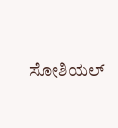ಸೋಶಿಯಲ್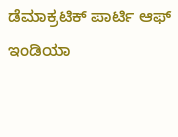ಡೆಮಾಕ್ರಟಿಕ್ ಪಾರ್ಟಿ ಆಫ್ ಇಂಡಿಯಾ